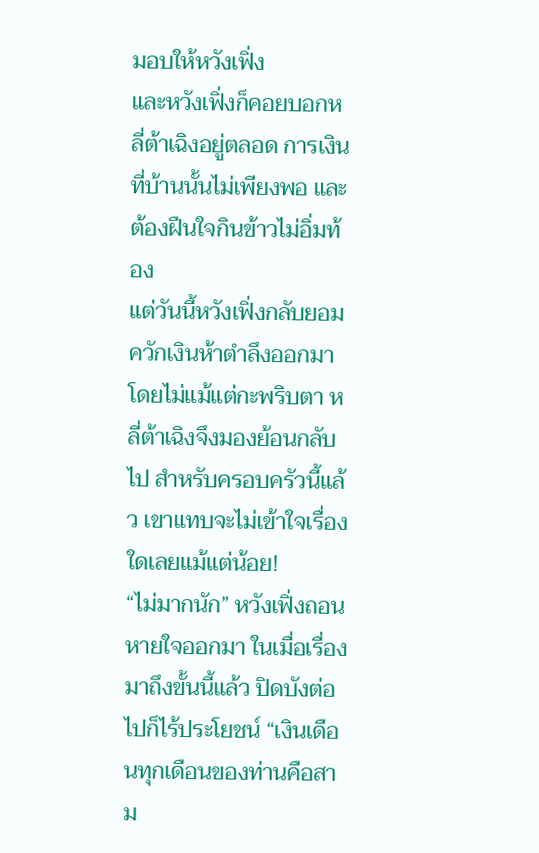มอบให้หวังเฟิ่ง
และหวังเฟิ่งก็คอยบอกหลี่ต้าเฉิงอยู่ตลอด การเงินที่บ้านนั้นไม่เพียงพอ และต้องฝืนใจกินข้าวไม่อิ่มท้อง
แต่วันนี้หวังเฟิ่งกลับยอมควักเงินห้าตำลึงออกมาโดยไม่แม้แต่กะพริบตา หลี่ต้าเฉิงจึงมองย้อนกลับไป สำหรับครอบครัวนี้แล้ว เขาแทบจะไม่เข้าใจเรื่องใดเลยแม้แต่น้อย!
“ไม่มากนัก” หวังเฟิ่งถอนหายใจออกมา ในเมื่อเรื่องมาถึงขั้นนี้แล้ว ปิดบังต่อไปก็ไร้ประโยชน์ “เงินเดือนทุกเดือนของท่านคือสาม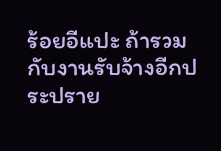ร้อยอีแปะ ถ้ารวมกับงานรับจ้างอีกประปราย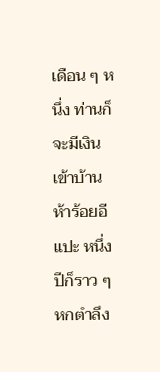เดือน ๆ หนึ่ง ท่านก็จะมีเงินเข้าบ้านห้าร้อยอีแปะ หนึ่งปีก็ราว ๆ หกตำลึง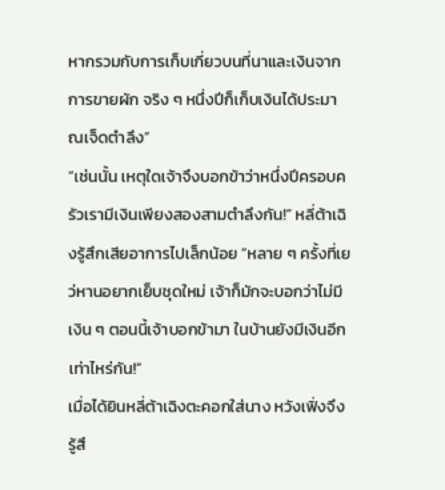หากรวมกับการเก็บเกี่ยวบนที่นาและเงินจากการขายผัก จริง ๆ หนึ่งปีก็เก็บเงินได้ประมาณเจ็ดตำลึง”
“เช่นนั้น เหตุใดเจ้าจึงบอกข้าว่าหนึ่งปีครอบครัวเรามีเงินเพียงสองสามตำลึงกัน!” หลี่ต้าเฉิงรู้สึกเสียอาการไปเล็กน้อย “หลาย ๆ ครั้งที่เยว่หานอยากเย็บชุดใหม่ เจ้าก็มักจะบอกว่าไม่มีเงิน ๆ ตอนนี้เจ้าบอกข้ามา ในบ้านยังมีเงินอีกเท่าไหร่กัน!”
เมื่อได้ยินหลี่ต้าเฉิงตะคอกใส่นาง หวังเฟิ่งจึงรู้สึ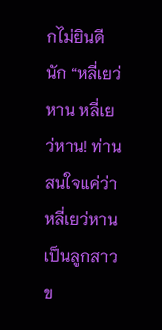กไม่ยินดีนัก “หลี่เยว่หาน หลี่เยว่หาน! ท่านสนใจแค่ว่าหลี่เยว่หานเป็นลูกสาวข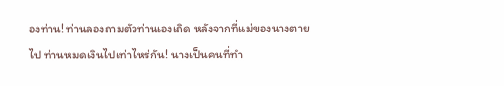องท่าน! ท่านลองถามตัวท่านเองเถิด หลังจากที่แม่ของนางตายไป ท่านหมดเงินไปเท่าไหร่กัน! นางเป็นคนที่ทำ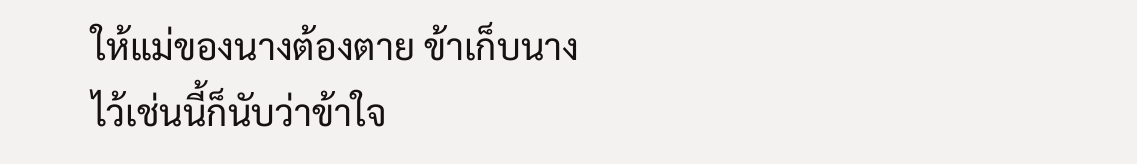ให้แม่ของนางต้องตาย ข้าเก็บนางไว้เช่นนี้ก็นับว่าข้าใจ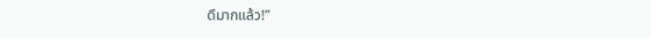ดีมากแล้ว!”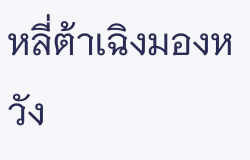หลี่ต้าเฉิงมองหวัง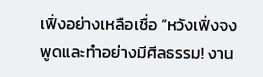เฟิ่งอย่างเหลือเชื่อ “หวังเฟิ่งจงพูดและทำอย่างมีศีลธรรม! งาน